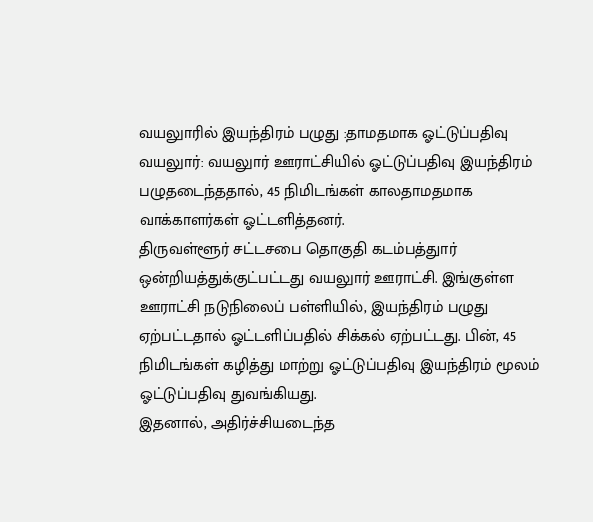வயலுாரில் இயந்திரம் பழுது :தாமதமாக ஓட்டுப்பதிவு
வயலுார்: வயலுார் ஊராட்சியில் ஓட்டுப்பதிவு இயந்திரம் பழுதடைந்ததால், 45 நிமிடங்கள் காலதாமதமாக வாக்காளர்கள் ஓட்டளித்தனர்.
திருவள்ளூர் சட்டசபை தொகுதி கடம்பத்துார் ஒன்றியத்துக்குட்பட்டது வயலுார் ஊராட்சி. இங்குள்ள ஊராட்சி நடுநிலைப் பள்ளியில், இயந்திரம் பழுது ஏற்பட்டதால் ஓட்டளிப்பதில் சிக்கல் ஏற்பட்டது. பின், 45 நிமிடங்கள் கழித்து மாற்று ஓட்டுப்பதிவு இயந்திரம் மூலம் ஓட்டுப்பதிவு துவங்கியது.
இதனால், அதிர்ச்சியடைந்த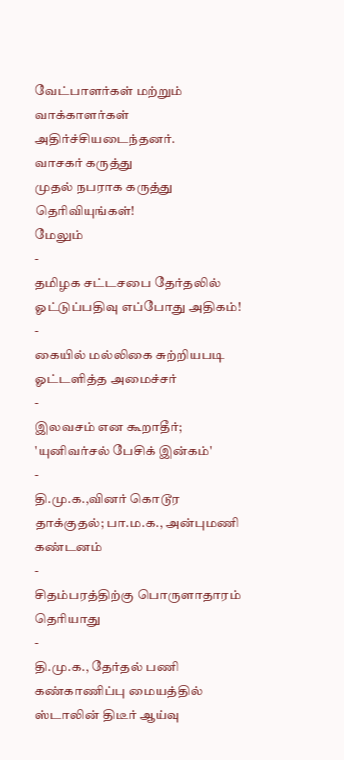வேட்பாளர்கள் மற்றும் வாக்காளர்கள் அதிர்ச்சியடைந்தனர்.
வாசகர் கருத்து
முதல் நபராக கருத்து தெரிவியுங்கள்!
மேலும்
-
தமிழக சட்டசபை தேர்தலில் ஓட்டுப்பதிவு எப்போது அதிகம்!
-
கையில் மல்லிகை சுற்றியபடி ஓட்டளித்த அமைச்சர்
-
இலவசம் என கூறாதீர்; 'யுனிவர்சல் பேசிக் இன்கம்'
-
தி.மு.க.,வினர் கொடூர தாக்குதல்; பா.ம.க., அன்புமணி கண்டனம்
-
சிதம்பரத்திற்கு பொருளாதாரம் தெரியாது
-
தி.மு.க., தேர்தல் பணி கண்காணிப்பு மையத்தில் ஸ்டாலின் திடீர் ஆய்வு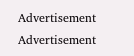Advertisement
Advertisement